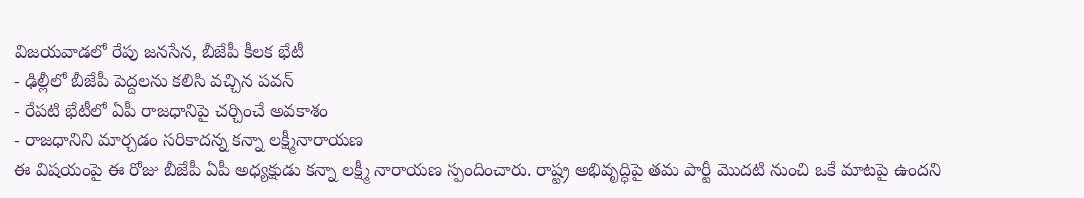విజయవాడలో రేపు జనసేన, బీజేపీ కీలక భేటీ
- ఢిల్లీలో బీజేపీ పెద్దలను కలిసి వచ్చిన పవన్
- రేపటి భేటీలో ఏపీ రాజధానిపై చర్చించే అవకాశం
- రాజధానిని మార్చడం సరికాదన్న కన్నా లక్ష్మీనారాయణ
ఈ విషయంపై ఈ రోజు బీజేపీ ఏపీ అధ్యక్షుడు కన్నా లక్ష్మీ నారాయణ స్పందించారు. రాష్ట్ర అభివృద్ధిపై తమ పార్టీ మొదటి నుంచి ఒకే మాటపై ఉందని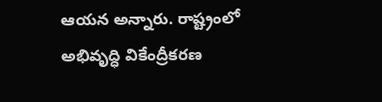ఆయన అన్నారు. రాష్ట్రంలో అభివృద్ధి వికేంద్రీకరణ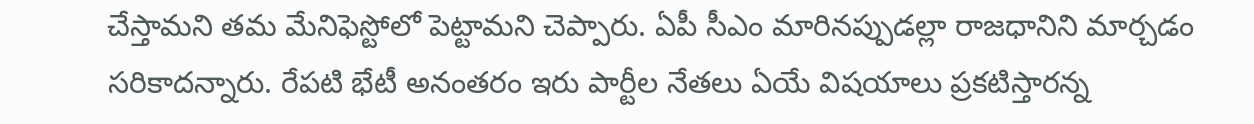చేస్తామని తమ మేనిఫెస్టోలో పెట్టామని చెప్పారు. ఏపీ సీఎం మారినప్పుడల్లా రాజధానిని మార్చడం సరికాదన్నారు. రేపటి భేటీ అనంతరం ఇరు పార్టీల నేతలు ఏయే విషయాలు ప్రకటిస్తారన్న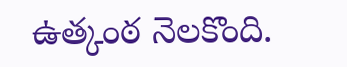ఉత్కంఠ నెలకొంది.